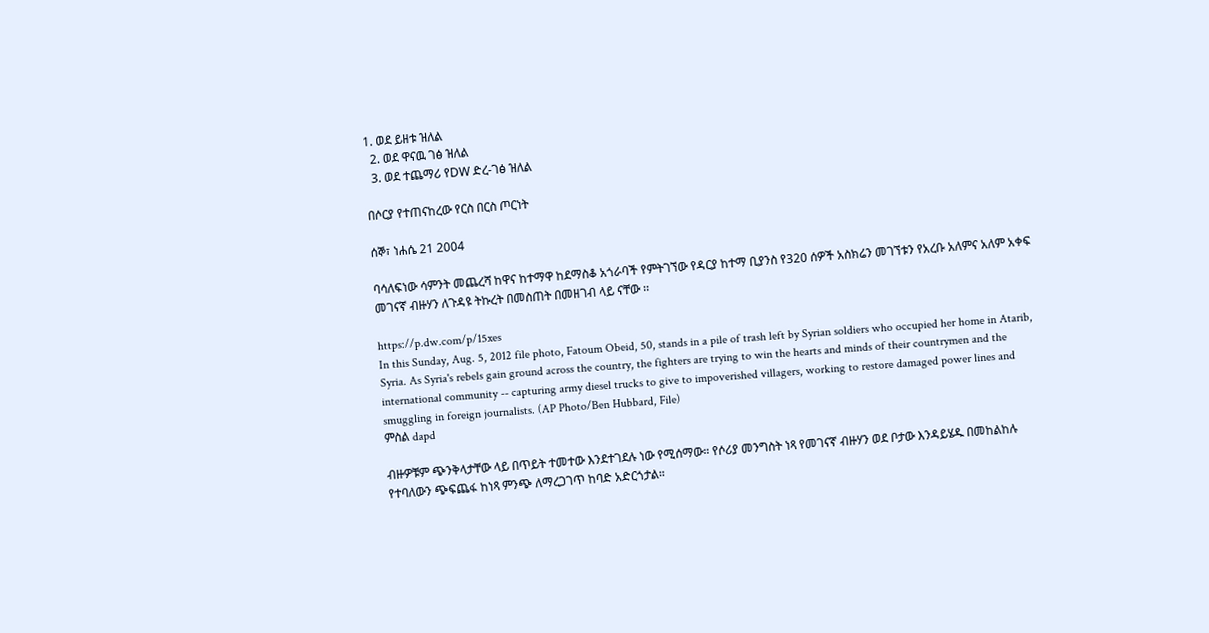1. ወደ ይዘቱ ዝለል
  2. ወደ ዋናዉ ገፅ ዝለል
  3. ወደ ተጨማሪ የDW ድረ-ገፅ ዝለል

በሶርያ የተጠናከረው የርስ በርስ ጦርነት

ሰኞ፣ ነሐሴ 21 2004

ባሳለፍነው ሳምንት መጨረሻ ከዋና ከተማዋ ከደማስቆ አጎራባች የምትገኘው የዳርያ ከተማ ቢያንስ የ320 ሰዎች አስክሬን መገኘቱን የአረቡ አለምና አለም አቀፍ መገናኛ ብዙሃን ለጉዳዩ ትኩረት በመስጠት በመዘገብ ላይ ናቸው ፡፡

https://p.dw.com/p/15xes
In this Sunday, Aug. 5, 2012 file photo, Fatoum Obeid, 50, stands in a pile of trash left by Syrian soldiers who occupied her home in Atarib, Syria. As Syria's rebels gain ground across the country, the fighters are trying to win the hearts and minds of their countrymen and the international community -- capturing army diesel trucks to give to impoverished villagers, working to restore damaged power lines and smuggling in foreign journalists. (AP Photo/Ben Hubbard, File)
ምስል dapd

ብዙዎቹም ጭንቅላታቸው ላይ በጥይት ተመተው እንደተገደሉ ነው የሚሰማው። የሶሪያ መንግስት ነጻ የመገናኛ ብዙሃን ወደ ቦታው እንዳይሄዱ በመከልከሉ የተባለውን ጭፍጨፋ ከነጻ ምንጭ ለማረጋገጥ ከባድ አድርጎታል።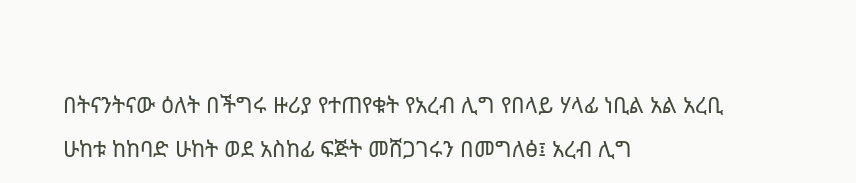በትናንትናው ዕለት በችግሩ ዙሪያ የተጠየቁት የአረብ ሊግ የበላይ ሃላፊ ነቢል አል አረቢ ሁከቱ ከከባድ ሁከት ወደ አስከፊ ፍጅት መሸጋገሩን በመግለፅ፤ አረብ ሊግ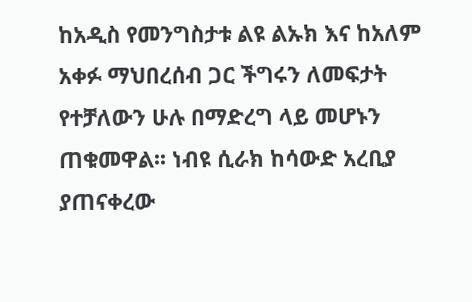ከአዲስ የመንግስታቱ ልዩ ልኡክ እና ከአለም አቀፉ ማህበረሰብ ጋር ችግሩን ለመፍታት የተቻለውን ሁሉ በማድረግ ላይ መሆኑን ጠቁመዋል፡፡ ነብዩ ሲራክ ከሳውድ አረቢያ ያጠናቀረው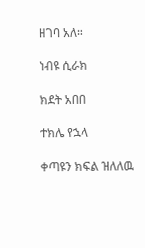ዘገባ አለ።

ነብዩ ሲራክ

ክደት አበበ

ተክሌ የኋላ

ቀጣዩን ክፍል ዝለለዉ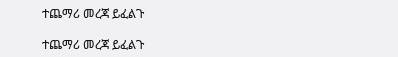ተጨማሪ መረጃ ይፈልጉ

ተጨማሪ መረጃ ይፈልጉ